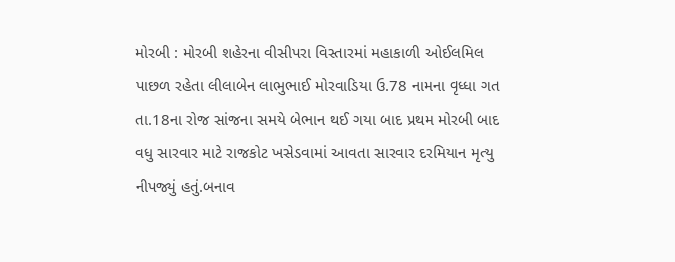મોરબી : મોરબી શહેરના વીસીપરા વિસ્તારમાં મહાકાળી ઓઈલમિલ પાછળ રહેતા લીલાબેન લાભુભાઈ મોરવાડિયા ઉ.78 નામના વૃધ્ધા ગત તા.18ના રોજ સાંજના સમયે બેભાન થઈ ગયા બાદ પ્રથમ મોરબી બાદ વધુ સારવાર માટે રાજકોટ ખસેડવામાં આવતા સારવાર દરમિયાન મૃત્યુ નીપજ્યું હતું.બનાવ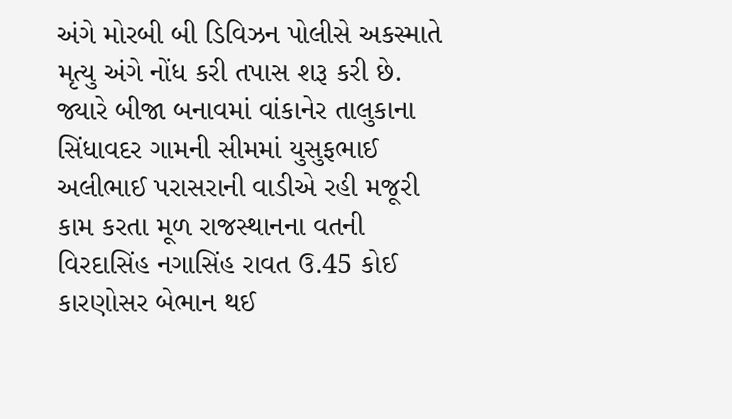અંગે મોરબી બી ડિવિઝન પોલીસે અકસ્માતે મૃત્યુ અંગે નોંધ કરી તપાસ શરૂ કરી છે.
જ્યારે બીજા બનાવમાં વાંકાનેર તાલુકાના સિંધાવદર ગામની સીમમાં યુસુફભાઈ અલીભાઈ પરાસરાની વાડીએ રહી મજૂરી કામ કરતા મૂળ રાજસ્થાનના વતની વિરદાસિંહ નગાસિંહ રાવત ઉ.45 કોઈ કારણોસર બેભાન થઈ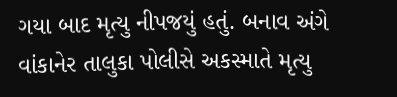ગયા બાદ મૃત્યુ નીપજયું હતું. બનાવ અંગે વાંકાનેર તાલુકા પોલીસે અકસ્માતે મૃત્યુ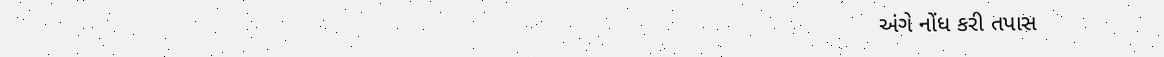અંગે નોંધ કરી તપાસ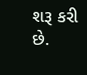શરૂ કરી છે.